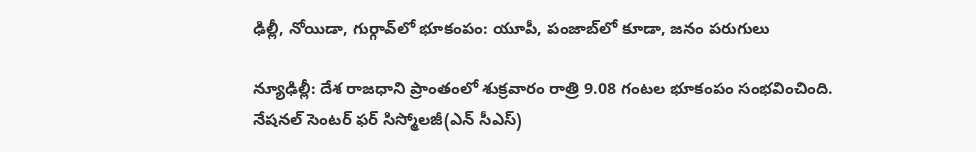ఢిల్లీ, నోయిడా, గుర్గావ్‌లో భూకంపం: యూపీ, పంజాబ్‌లో కూడా, జనం పరుగులు

న్యూఢిల్లీ: దేశ రాజధాని ప్రాంతంలో శుక్రవారం రాత్రి 9.08 గంటల భూకంపం సంభవించింది. నేషనల్ సెంటర్ ఫర్ సిస్మోలజీ(ఎన్ సీఎస్)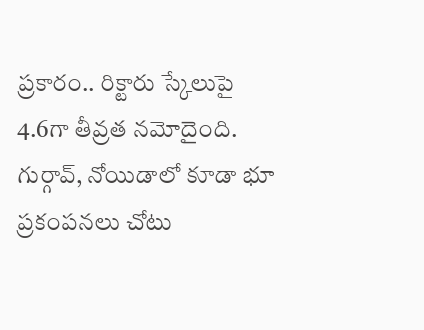ప్రకారం.. రిక్టారు స్కేలుపై 4.6గా తీవ్రత నమోదైంది. గుర్గావ్, నోయిడాలో కూడా భూ ప్రకంపనలు చోటు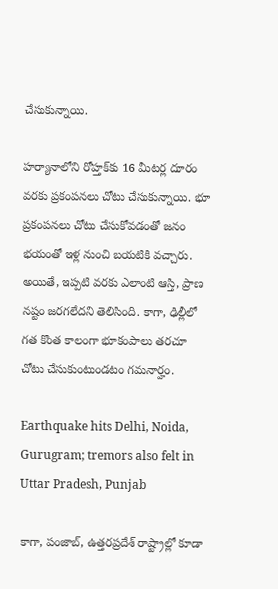చేసుకున్నాయి.

హర్యానాలోని రోహ్తక్‌కు 16 మీటర్ల దూరం వరకు ప్రకంపనలు చోటు చేసుకున్నాయి. భూ ప్రకంపనలు చోటు చేసుకోవడంతో జనం భయంతో ఇళ్ల నుంచి బయటికి వచ్చారు. అయితే, ఇప్పటి వరకు ఎలాంటి ఆస్తి, ప్రాణ నష్టం జరగలేదని తెలిసింది. కాగా, ఢిల్లీలో గత కొంత కాలంగా భూకంపాలు తరచూ చోటు చేసుకుంటుండటం గమనార్హం.

Earthquake hits Delhi, Noida, Gurugram; tremors also felt in Uttar Pradesh, Punjab

కాగా, పంజాబ్, ఉత్తరప్రదేశ్ రాష్ట్రాల్లో కూడా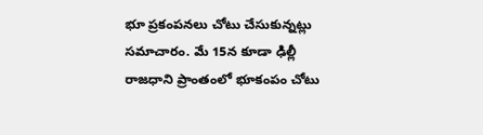భూ ప్రకంపనలు చోటు చేసుకున్నట్లు సమాచారం. మే 15న కూడా ఢిల్లీ రాజధాని ప్రాంతంలో భూకంపం చోటు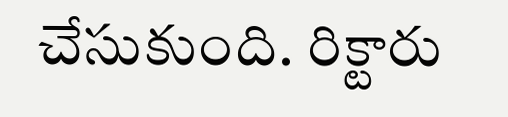చేసుకుంది. రిక్టారు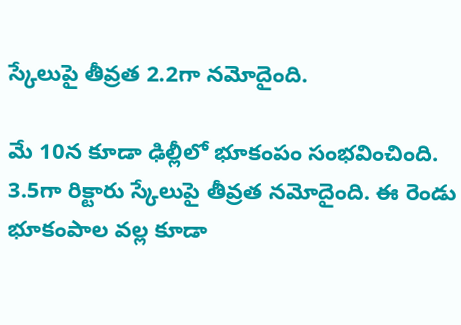స్కేలుపై తీవ్రత 2.2గా నమోదైంది.

మే 10న కూడా ఢిల్లీలో భూకంపం సంభవించింది. 3.5గా రిక్టారు స్కేలుపై తీవ్రత నమోదైంది. ఈ రెండు భూకంపాల వల్ల కూడా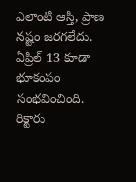ఎలాంటి ఆస్తి, ప్రాణ నష్టం జరగలేదు. ఏప్రిల్ 13 కూడా భూకంపం సంభవించింది. రిక్టారు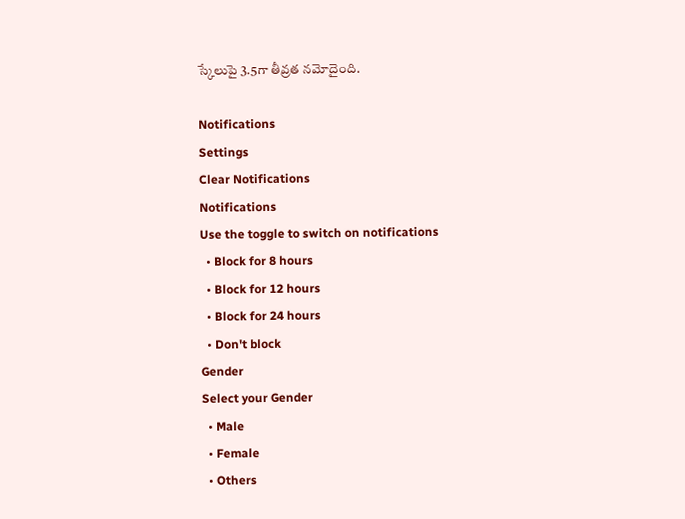స్కేలుపై 3.5గా తీవ్రత నమోదైంది.

Notifications
Settings
Clear Notifications
Notifications
Use the toggle to switch on notifications
  • Block for 8 hours
  • Block for 12 hours
  • Block for 24 hours
  • Don't block
Gender
Select your Gender
  • Male
  • Female
  • Others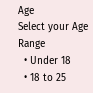Age
Select your Age Range
  • Under 18
  • 18 to 25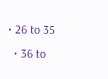• 26 to 35
  • 36 to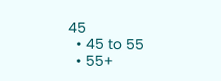45
  • 45 to 55
  • 55+